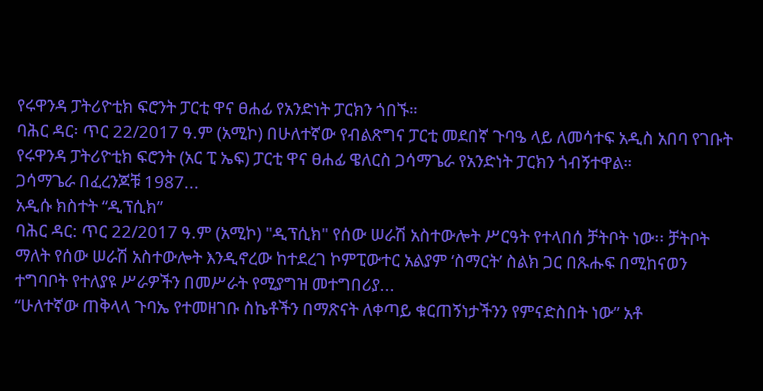የሩዋንዳ ፓትሪዮቲክ ፍሮንት ፓርቲ ዋና ፀሐፊ የአንድነት ፓርክን ጎበኙ።
ባሕር ዳር፡ ጥር 22/2017 ዓ.ም (አሚኮ) በሁለተኛው የብልጽግና ፓርቲ መደበኛ ጉባዔ ላይ ለመሳተፍ አዲስ አበባ የገቡት የሩዋንዳ ፓትሪዮቲክ ፍሮንት (አር ፒ ኤፍ) ፓርቲ ዋና ፀሐፊ ዌለርስ ጋሳማጌራ የአንድነት ፓርክን ጎብኝተዋል።
ጋሳማጌራ በፈረንጆቹ 1987...
አዲሱ ክስተት “ዲፕሲክ”
ባሕር ዳር: ጥር 22/2017 ዓ.ም (አሚኮ) "ዲፕሲክ" የሰው ሠራሽ አስተውሎት ሥርዓት የተላበሰ ቻትቦት ነው፡፡ ቻትቦት ማለት የሰው ሠራሽ አስተውሎት እንዲኖረው ከተደረገ ኮምፒውተር አልያም ‘ስማርት’ ስልክ ጋር በጹሑፍ በሚከናወን ተግባቦት የተለያዩ ሥራዎችን በመሥራት የሚያግዝ መተግበሪያ...
“ሁለተኛው ጠቅላላ ጉባኤ የተመዘገቡ ስኬቶችን በማጽናት ለቀጣይ ቁርጠኝነታችንን የምናድስበት ነው” አቶ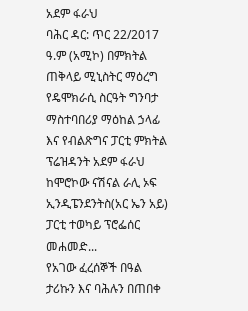አደም ፋራህ
ባሕር ዳር: ጥር 22/2017 ዓ.ም (አሚኮ) በምክትል ጠቅላይ ሚኒስትር ማዕረግ የዴሞክራሲ ስርዓት ግንባታ ማስተባበሪያ ማዕከል ኃላፊ እና የብልጽግና ፓርቲ ምክትል ፕሬዝዳንት አደም ፋራህ ከሞሮኮው ናሽናል ራሊ ኦፍ ኢንዲፔንደንትስ(አር ኤን አይ) ፓርቲ ተወካይ ፕሮፌሰር መሐመድ...
የአገው ፈረሰኞች በዓል ታሪኩን እና ባሕሉን በጠበቀ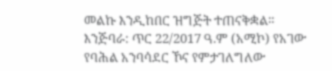መልኩ እንዲከበር ዝግጅት ተጠናቅቋል።
እንጅባራ: ጥር 22/2017 ዓ.ም (አሚኮ) የአገው የባሕል አንባሳደር ኾና የምታገለግለው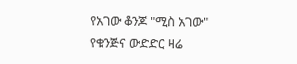የአገው ቆንጆ "ሚስ አገው" የቁንጅና ውድድር ዛሬ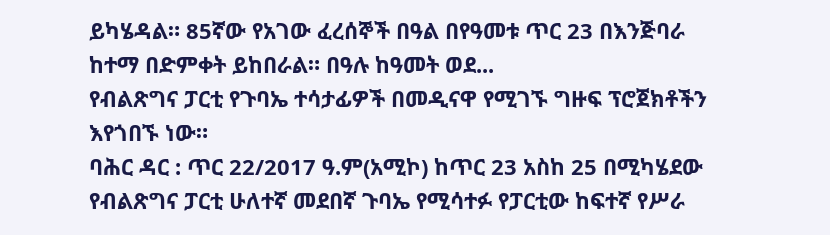ይካሄዳል። 85ኛው የአገው ፈረሰኞች በዓል በየዓመቱ ጥር 23 በእንጅባራ ከተማ በድምቀት ይከበራል። በዓሉ ከዓመት ወደ...
የብልጽግና ፓርቲ የጉባኤ ተሳታፊዎች በመዲናዋ የሚገኙ ግዙፍ ፕሮጀክቶችን እየጎበኙ ነው።
ባሕር ዳር : ጥር 22/2017 ዓ.ም(አሚኮ) ከጥር 23 አስከ 25 በሚካሄደው የብልጽግና ፓርቲ ሁለተኛ መደበኛ ጉባኤ የሚሳተፉ የፓርቲው ከፍተኛ የሥራ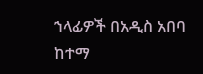ኀላፊዎች በአዲስ አበባ ከተማ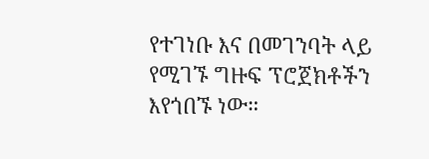የተገነቡ እና በመገንባት ላይ የሚገኙ ግዙፍ ፕሮጀክቶችን እየጎበኙ ነው።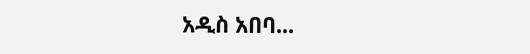አዲስ አበባ...